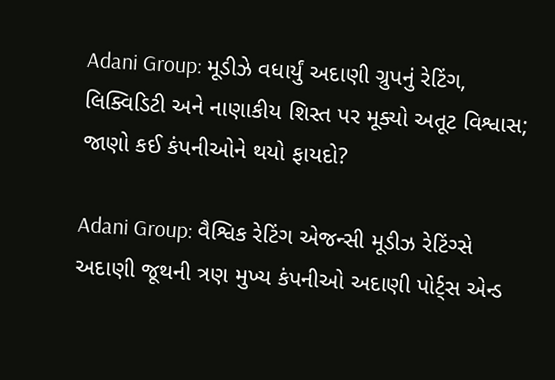Adani Group: મૂડીઝે વધાર્યું અદાણી ગ્રુપનું રેટિંગ, લિક્વિડિટી અને નાણાકીય શિસ્ત પર મૂક્યો અતૂટ વિશ્વાસ; જાણો કઈ કંપનીઓને થયો ફાયદો?

Adani Group: વૈશ્વિક રેટિંગ એજન્સી મૂડીઝ રેટિંગ્સે અદાણી જૂથની ત્રણ મુખ્ય કંપનીઓ અદાણી પોર્ટ્સ એન્ડ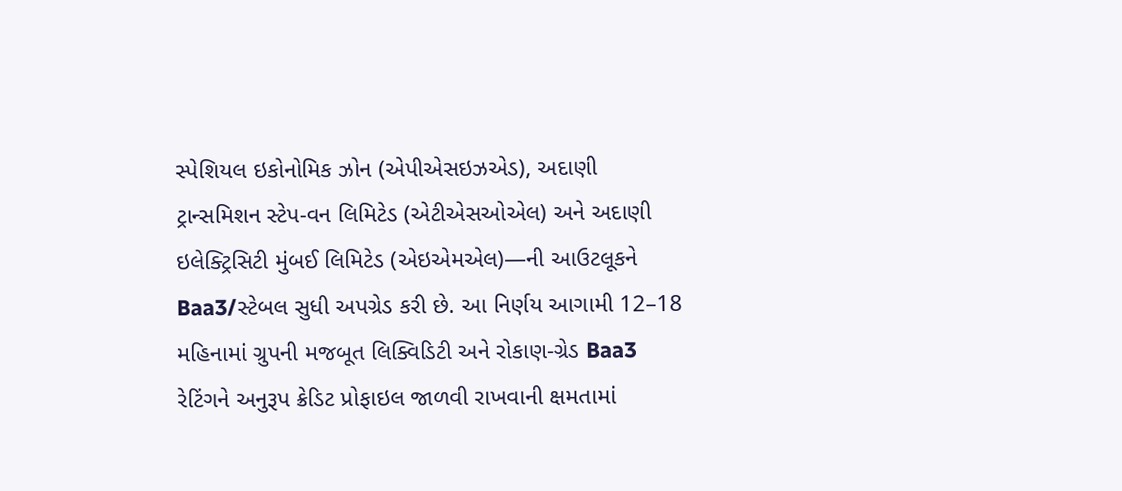સ્પેશિયલ ઇકોનોમિક ઝોન (એપીએસઇઝએડ), અદાણી ટ્રાન્સમિશન સ્ટેપ-વન લિમિટેડ (એટીએસઓએલ) અને અદાણી ઇલેક્ટ્રિસિટી મુંબઈ લિમિટેડ (એઇએમએલ)—ની આઉટલૂકને Baa3/સ્ટેબલ સુધી અપગ્રેડ કરી છે. આ નિર્ણય આગામી 12–18 મહિનામાં ગ્રુપની મજબૂત લિક્વિડિટી અને રોકાણ-ગ્રેડ Baa3 રેટિંગને અનુરૂપ ક્રેડિટ પ્રોફાઇલ જાળવી રાખવાની ક્ષમતામાં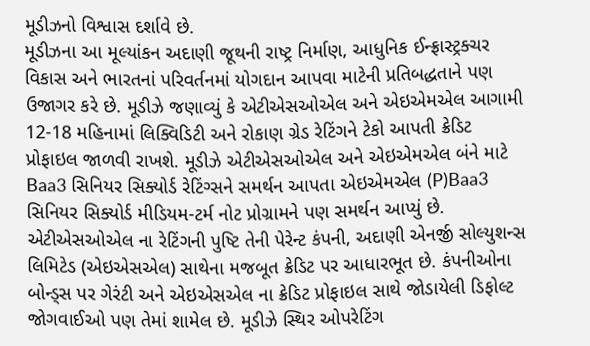મૂડીઝનો વિશ્વાસ દર્શાવે છે.
મૂડીઝના આ મૂલ્યાંકન અદાણી જૂથની રાષ્ટ્ર નિર્માણ, આધુનિક ઈન્ફ્રાસ્ટ્રક્ચર વિકાસ અને ભારતનાં પરિવર્તનમાં યોગદાન આપવા માટેની પ્રતિબદ્ધતાને પણ ઉજાગર કરે છે. મૂડીઝે જણાવ્યું કે એટીએસઓએલ અને એઇએમએલ આગામી 12-18 મહિનામાં લિક્વિડિટી અને રોકાણ ગ્રેડ રેટિંગને ટેકો આપતી ક્રેડિટ પ્રોફાઇલ જાળવી રાખશે. મૂડીઝે એટીએસઓએલ અને એઇએમએલ બંને માટે Baa3 સિનિયર સિક્યોર્ડ રેટિંગ્સને સમર્થન આપતા એઇએમએલ (P)Baa3 સિનિયર સિક્યોર્ડ મીડિયમ-ટર્મ નોટ પ્રોગ્રામને પણ સમર્થન આપ્યું છે.
એટીએસઓએલ ના રેટિંગની પુષ્ટિ તેની પેરેન્ટ કંપની, અદાણી એનર્જી સોલ્યુશન્સ લિમિટેડ (એઇએસએલ) સાથેના મજબૂત ક્રેડિટ પર આધારભૂત છે. કંપનીઓના બોન્ડ્સ પર ગેરંટી અને એઇએસએલ ના ક્રેડિટ પ્રોફાઇલ સાથે જોડાયેલી ડિફોલ્ટ જોગવાઈઓ પણ તેમાં શામેલ છે. મૂડીઝે સ્થિર ઓપરેટિંગ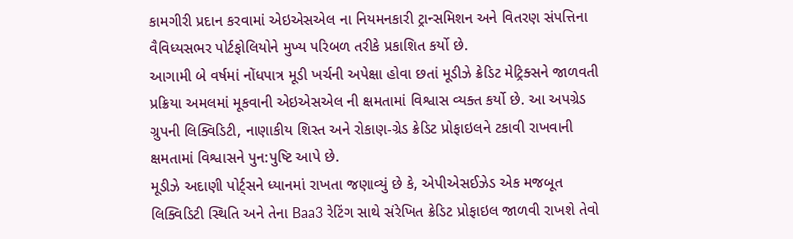કામગીરી પ્રદાન કરવામાં એઇએસએલ ના નિયમનકારી ટ્રાન્સમિશન અને વિતરણ સંપત્તિના વૈવિધ્યસભર પોર્ટફોલિયોને મુખ્ય પરિબળ તરીકે પ્રકાશિત કર્યો છે.
આગામી બે વર્ષમાં નોંધપાત્ર મૂડી ખર્ચની અપેક્ષા હોવા છતાં મૂડીઝે ક્રેડિટ મેટ્રિક્સને જાળવતી પ્રક્રિયા અમલમાં મૂકવાની એઇએસએલ ની ક્ષમતામાં વિશ્વાસ વ્યક્ત કર્યો છે. આ અપગ્રેડ ગ્રુપની લિક્વિડિટી, નાણાકીય શિસ્ત અને રોકાણ-ગ્રેડ ક્રેડિટ પ્રોફાઇલને ટકાવી રાખવાની ક્ષમતામાં વિશ્વાસને પુન:પુષ્ટિ આપે છે.
મૂડીઝે અદાણી પોર્ટ્સને ધ્યાનમાં રાખતા જણાવ્યું છે કે, એપીએસઈઝેડ એક મજબૂત લિક્વિડિટી સ્થિતિ અને તેના Baa3 રેટિંગ સાથે સંરેખિત ક્રેડિટ પ્રોફાઇલ જાળવી રાખશે તેવો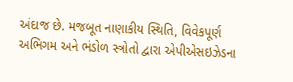અંદાજ છે. મજબૂત નાણાકીય સ્થિતિ, વિવેકપૂર્ણ અભિગમ અને ભંડોળ સ્ત્રોતો દ્વારા એપીએસઇઝેડના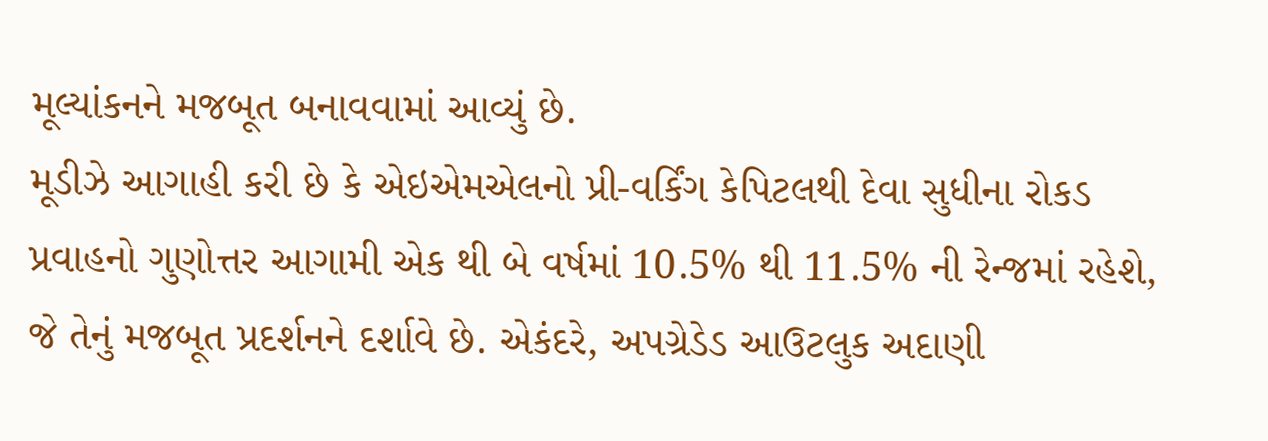મૂલ્યાંકનને મજબૂત બનાવવામાં આવ્યું છે.
મૂડીઝે આગાહી કરી છે કે એઇએમએલનો પ્રી-વર્કિંગ કેપિટલથી દેવા સુધીના રોકડ પ્રવાહનો ગુણોત્તર આગામી એક થી બે વર્ષમાં 10.5% થી 11.5% ની રેન્જમાં રહેશે, જે તેનું મજબૂત પ્રદર્શનને દર્શાવે છે. એકંદરે, અપગ્રેડેડ આઉટલુક અદાણી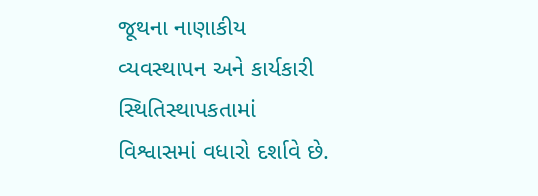જૂથના નાણાકીય વ્યવસ્થાપન અને કાર્યકારી સ્થિતિસ્થાપકતામાં વિશ્વાસમાં વધારો દર્શાવે છે.